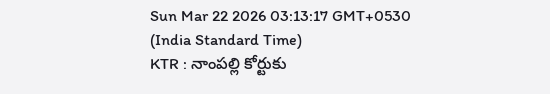Sun Mar 22 2026 03:13:17 GMT+0530 (India Standard Time)
KTR : నాంపల్లి కోర్టుకు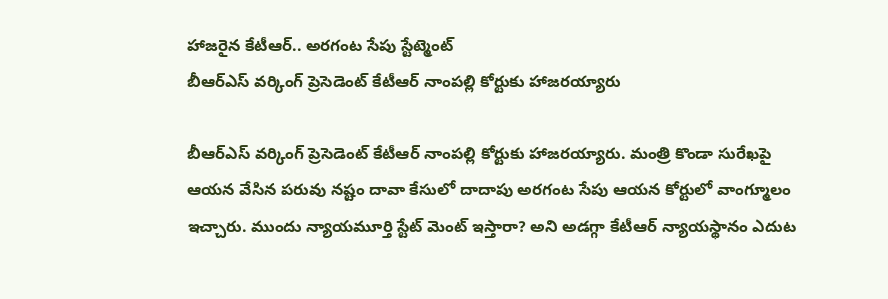హాజరైన కేటీఆర్.. అరగంట సేపు స్టేట్మెంట్
బీఆర్ఎస్ వర్కింగ్ ప్రెసెడెంట్ కేటీఆర్ నాంపల్లి కోర్టుకు హాజరయ్యారు

బీఆర్ఎస్ వర్కింగ్ ప్రెసెడెంట్ కేటీఆర్ నాంపల్లి కోర్టుకు హాజరయ్యారు. మంత్రి కొండా సురేఖపై ఆయన వేసిన పరువు నష్టం దావా కేసులో దాదాపు అరగంట సేపు ఆయన కోర్టులో వాంగ్మూలం ఇచ్చారు. ముందు న్యాయమూర్తి స్టేట్ మెంట్ ఇస్తారా? అని అడగ్గా కేటీఆర్ న్యాయస్థానం ఎదుట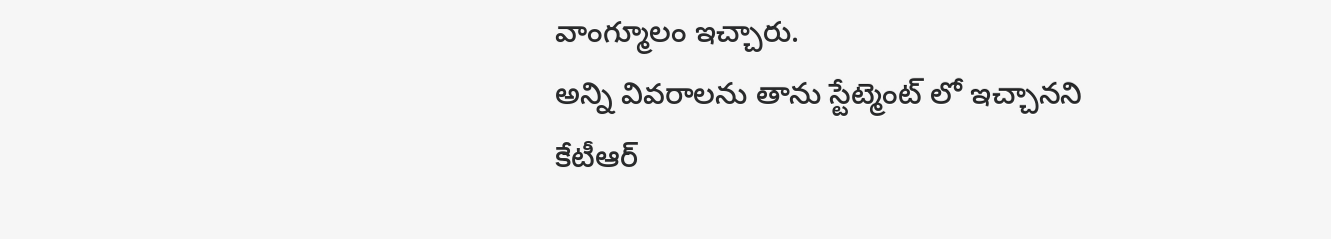వాంగ్మూలం ఇచ్చారు.
అన్ని వివరాలను తాను స్టేట్మెంట్ లో ఇచ్చానని కేటీఆర్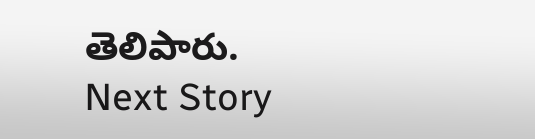తెలిపారు.
Next Story